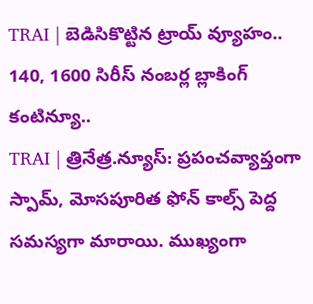TRAI | బెడిసికొట్టిన ట్రాయ్ వ్యూహం.. 140, 1600 సిరీస్ నంబర్ల బ్లాకింగ్ కంటిన్యూ..
TRAI | త్రినేత్ర.న్యూస్: ప్రపంచవ్యాప్తంగా స్పామ్, మోసపూరిత ఫోన్ కాల్స్ పెద్ద సమస్యగా మారాయి. ముఖ్యంగా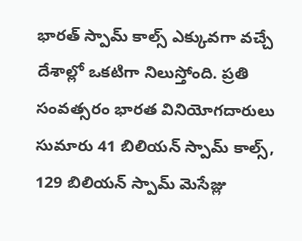భారత్ స్పామ్ కాల్స్ ఎక్కువగా వచ్చే దేశాల్లో ఒకటిగా నిలుస్తోంది. ప్రతి సంవత్సరం భారత వినియోగదారులు సుమారు 41 బిలియన్ స్పామ్ కాల్స్, 129 బిలియన్ స్పామ్ మెసేజ్లు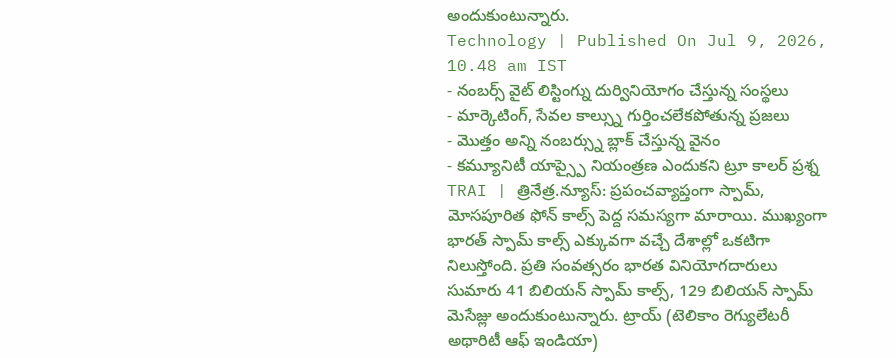అందుకుంటున్నారు.
Technology | Published On Jul 9, 2026, 10.48 am IST
- నంబర్స్ వైట్ లిస్టింగ్ను దుర్వినియోగం చేస్తున్న సంస్థలు
- మార్కెటింగ్, సేవల కాల్స్ను గుర్తించలేకపోతున్న ప్రజలు
- మొత్తం అన్ని నంబర్స్ను బ్లాక్ చేస్తున్న వైనం
- కమ్యూనిటీ యాప్స్పై నియంత్రణ ఎందుకని ట్రూ కాలర్ ప్రశ్న
TRAI | త్రినేత్ర.న్యూస్: ప్రపంచవ్యాప్తంగా స్పామ్, మోసపూరిత ఫోన్ కాల్స్ పెద్ద సమస్యగా మారాయి. ముఖ్యంగా భారత్ స్పామ్ కాల్స్ ఎక్కువగా వచ్చే దేశాల్లో ఒకటిగా నిలుస్తోంది. ప్రతి సంవత్సరం భారత వినియోగదారులు సుమారు 41 బిలియన్ స్పామ్ కాల్స్, 129 బిలియన్ స్పామ్ మెసేజ్లు అందుకుంటున్నారు. ట్రాయ్ (టెలికాం రెగ్యులేటరీ అథారిటీ ఆఫ్ ఇండియా)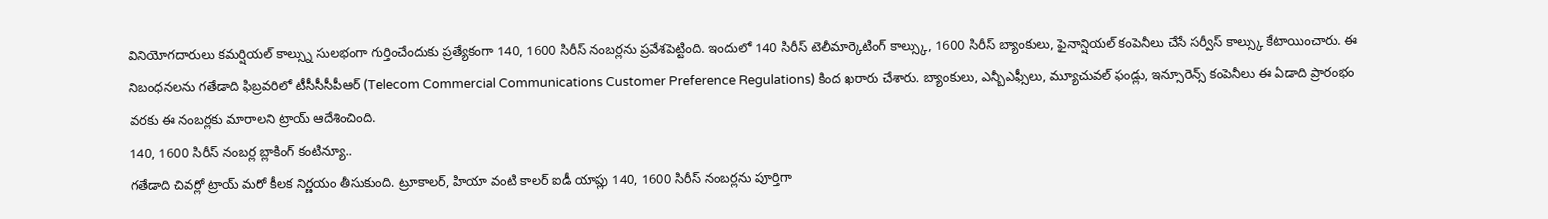వినియోగదారులు కమర్షియల్ కాల్స్ను సులభంగా గుర్తించేందుకు ప్రత్యేకంగా 140, 1600 సిరీస్ నంబర్లను ప్రవేశపెట్టింది. ఇందులో 140 సిరీస్ టెలీమార్కెటింగ్ కాల్స్కు, 1600 సిరీస్ బ్యాంకులు, ఫైనాన్షియల్ కంపెనీలు చేసే సర్వీస్ కాల్స్కు కేటాయించారు. ఈ నిబంధనలను గతేడాది ఫిబ్రవరిలో టీసీసీసీపీఆర్ (Telecom Commercial Communications Customer Preference Regulations) కింద ఖరారు చేశారు. బ్యాంకులు, ఎన్బీఎఫ్సీలు, మ్యూచువల్ ఫండ్లు, ఇన్సూరెన్స్ కంపెనీలు ఈ ఏడాది ప్రారంభం వరకు ఈ నంబర్లకు మారాలని ట్రాయ్ ఆదేశించింది.
140, 1600 సిరీస్ నంబర్ల బ్లాకింగ్ కంటిన్యూ..
గతేడాది చివర్లో ట్రాయ్ మరో కీలక నిర్ణయం తీసుకుంది. ట్రూకాలర్, హియా వంటి కాలర్ ఐడీ యాప్లు 140, 1600 సిరీస్ నంబర్లను పూర్తిగా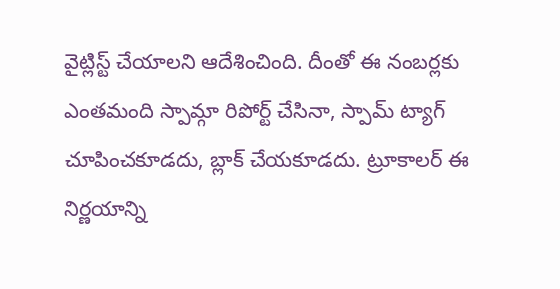వైట్లిస్ట్ చేయాలని ఆదేశించింది. దీంతో ఈ నంబర్లకు ఎంతమంది స్పామ్గా రిపోర్ట్ చేసినా, స్పామ్ ట్యాగ్ చూపించకూడదు, బ్లాక్ చేయకూడదు. ట్రూకాలర్ ఈ నిర్ణయాన్ని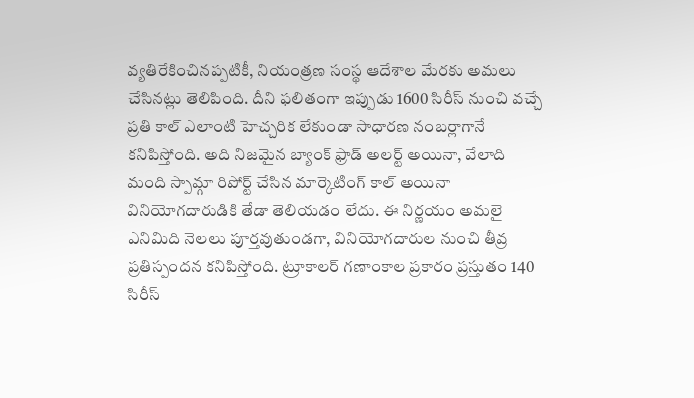వ్యతిరేకించినప్పటికీ, నియంత్రణ సంస్థ ఆదేశాల మేరకు అమలు చేసినట్లు తెలిపింది. దీని ఫలితంగా ఇప్పుడు 1600 సిరీస్ నుంచి వచ్చే ప్రతి కాల్ ఎలాంటి హెచ్చరిక లేకుండా సాధారణ నంబర్లాగానే కనిపిస్తోంది. అది నిజమైన బ్యాంక్ ఫ్రాడ్ అలర్ట్ అయినా, వేలాది మంది స్పామ్గా రిపోర్ట్ చేసిన మార్కెటింగ్ కాల్ అయినా వినియోగదారుడికి తేడా తెలియడం లేదు. ఈ నిర్ణయం అమలై ఎనిమిది నెలలు పూర్తవుతుండగా, వినియోగదారుల నుంచి తీవ్ర ప్రతిస్పందన కనిపిస్తోంది. ట్రూకాలర్ గణాంకాల ప్రకారం ప్రస్తుతం 140 సిరీస్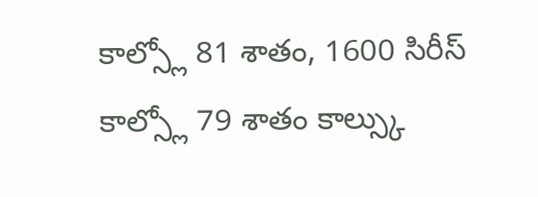కాల్స్లో 81 శాతం, 1600 సిరీస్ కాల్స్లో 79 శాతం కాల్స్కు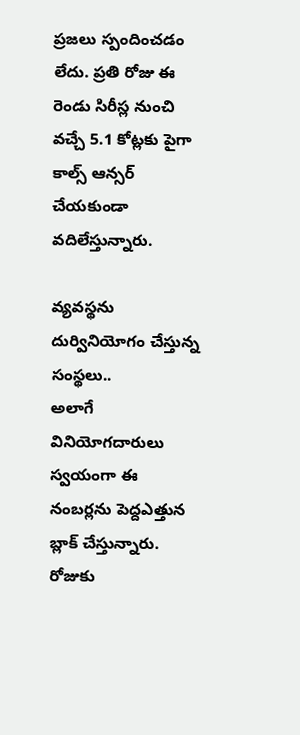ప్రజలు స్పందించడం లేదు. ప్రతి రోజు ఈ రెండు సిరీస్ల నుంచి వచ్చే 5.1 కోట్లకు పైగా కాల్స్ ఆన్సర్ చేయకుండా వదిలేస్తున్నారు.

వ్యవస్థను దుర్వినియోగం చేస్తున్న సంస్థలు..
అలాగే వినియోగదారులు స్వయంగా ఈ నంబర్లను పెద్దఎత్తున బ్లాక్ చేస్తున్నారు. రోజుకు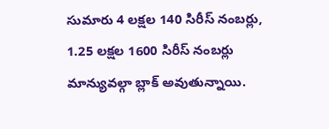సుమారు 4 లక్షల 140 సిరీస్ నంబర్లు, 1.25 లక్షల 1600 సిరీస్ నంబర్లు మాన్యువల్గా బ్లాక్ అవుతున్నాయి.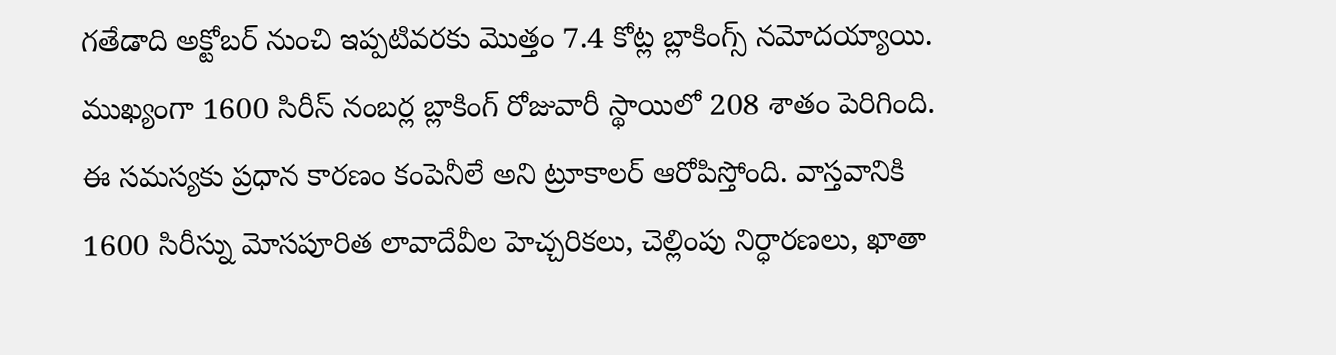గతేడాది అక్టోబర్ నుంచి ఇప్పటివరకు మొత్తం 7.4 కోట్ల బ్లాకింగ్స్ నమోదయ్యాయి. ముఖ్యంగా 1600 సిరీస్ నంబర్ల బ్లాకింగ్ రోజువారీ స్థాయిలో 208 శాతం పెరిగింది. ఈ సమస్యకు ప్రధాన కారణం కంపెనీలే అని ట్రూకాలర్ ఆరోపిస్తోంది. వాస్తవానికి 1600 సిరీస్ను మోసపూరిత లావాదేవీల హెచ్చరికలు, చెల్లింపు నిర్ధారణలు, ఖాతా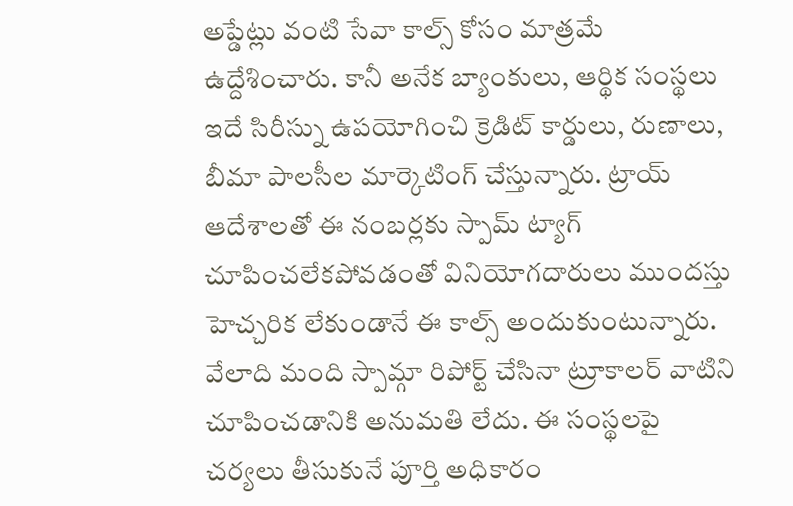అప్డేట్లు వంటి సేవా కాల్స్ కోసం మాత్రమే ఉద్దేశించారు. కానీ అనేక బ్యాంకులు, ఆర్థిక సంస్థలు ఇదే సిరీస్ను ఉపయోగించి క్రెడిట్ కార్డులు, రుణాలు, బీమా పాలసీల మార్కెటింగ్ చేస్తున్నారు. ట్రాయ్ ఆదేశాలతో ఈ నంబర్లకు స్పామ్ ట్యాగ్ చూపించలేకపోవడంతో వినియోగదారులు ముందస్తు హెచ్చరిక లేకుండానే ఈ కాల్స్ అందుకుంటున్నారు. వేలాది మంది స్పామ్గా రిపోర్ట్ చేసినా ట్రూకాలర్ వాటిని చూపించడానికి అనుమతి లేదు. ఈ సంస్థలపై చర్యలు తీసుకునే పూర్తి అధికారం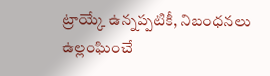ట్రాయ్కే ఉన్నప్పటికీ, నిబంధనలు ఉల్లంఘించే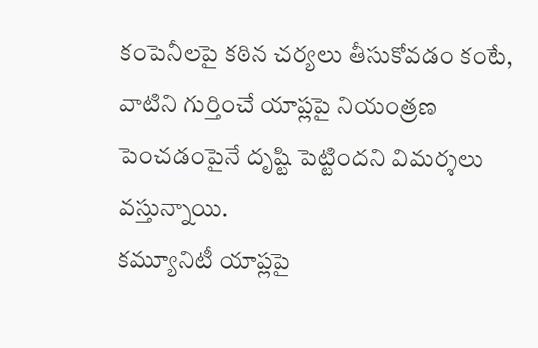కంపెనీలపై కఠిన చర్యలు తీసుకోవడం కంటే, వాటిని గుర్తించే యాప్లపై నియంత్రణ పెంచడంపైనే దృష్టి పెట్టిందని విమర్శలు వస్తున్నాయి.
కమ్యూనిటీ యాప్లపై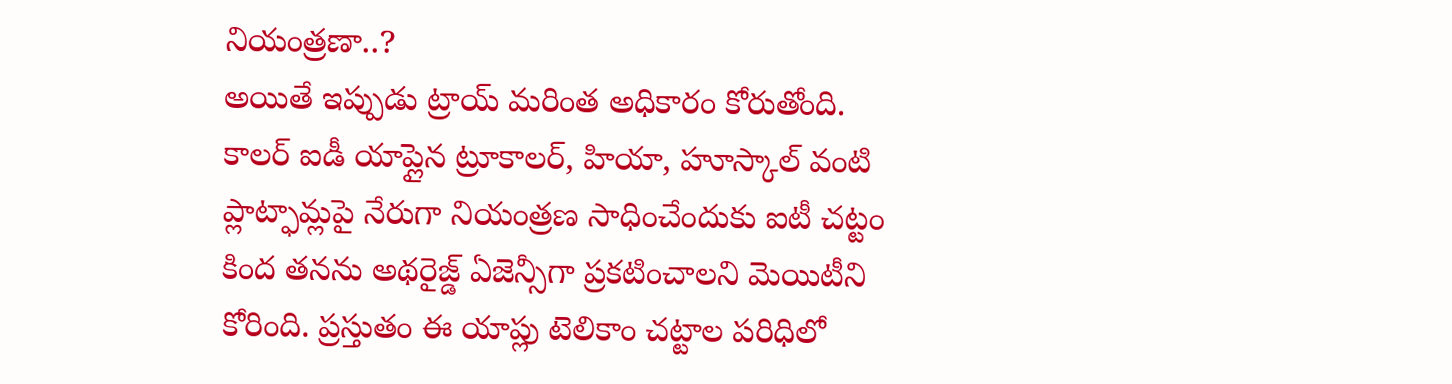నియంత్రణా..?
అయితే ఇప్పుడు ట్రాయ్ మరింత అధికారం కోరుతోంది. కాలర్ ఐడీ యాప్లైన ట్రూకాలర్, హియా, హూస్కాల్ వంటి ప్లాట్ఫామ్లపై నేరుగా నియంత్రణ సాధించేందుకు ఐటీ చట్టం కింద తనను అథరైజ్డ్ ఏజెన్సీగా ప్రకటించాలని మెయిటీని కోరింది. ప్రస్తుతం ఈ యాప్లు టెలికాం చట్టాల పరిధిలో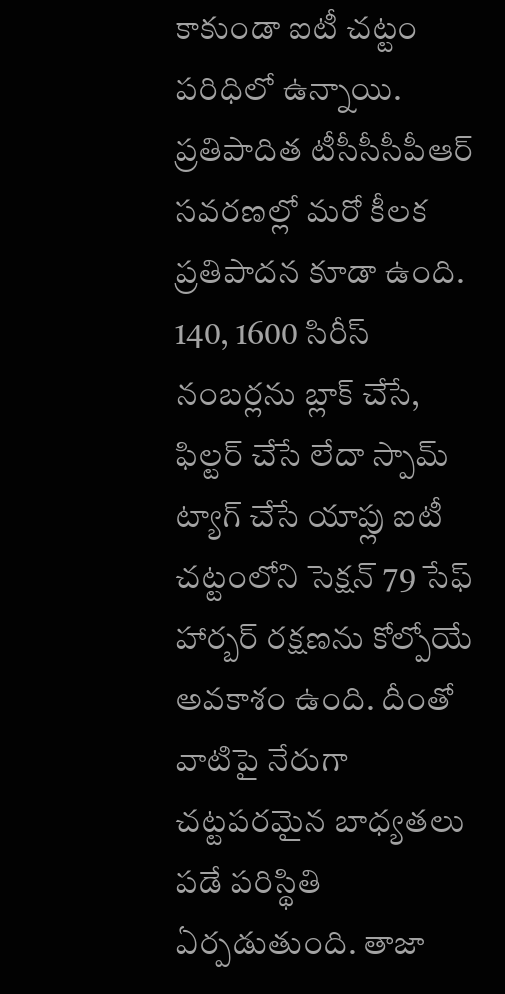కాకుండా ఐటీ చట్టం పరిధిలో ఉన్నాయి. ప్రతిపాదిత టీసీసీసీపీఆర్ సవరణల్లో మరో కీలక ప్రతిపాదన కూడా ఉంది. 140, 1600 సిరీస్ నంబర్లను బ్లాక్ చేసే, ఫిల్టర్ చేసే లేదా స్పామ్ ట్యాగ్ చేసే యాప్లు ఐటీ చట్టంలోని సెక్షన్ 79 సేఫ్ హార్బర్ రక్షణను కోల్పోయే అవకాశం ఉంది. దీంతో వాటిపై నేరుగా చట్టపరమైన బాధ్యతలు పడే పరిస్థితి ఏర్పడుతుంది. తాజా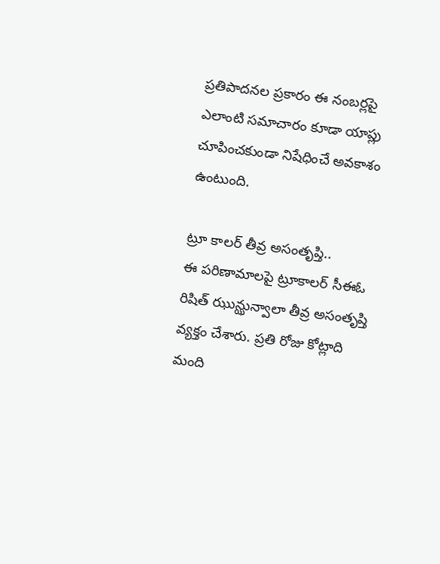ప్రతిపాదనల ప్రకారం ఈ నంబర్లపై ఎలాంటి సమాచారం కూడా యాప్లు చూపించకుండా నిషేధించే అవకాశం ఉంటుంది.

ట్రూ కాలర్ తీవ్ర అసంతృప్తి..
ఈ పరిణామాలపై ట్రూకాలర్ సీఈఓ రిషిత్ ఝున్ఝున్వాలా తీవ్ర అసంతృప్తి వ్యక్తం చేశారు. ప్రతి రోజు కోట్లాది మంది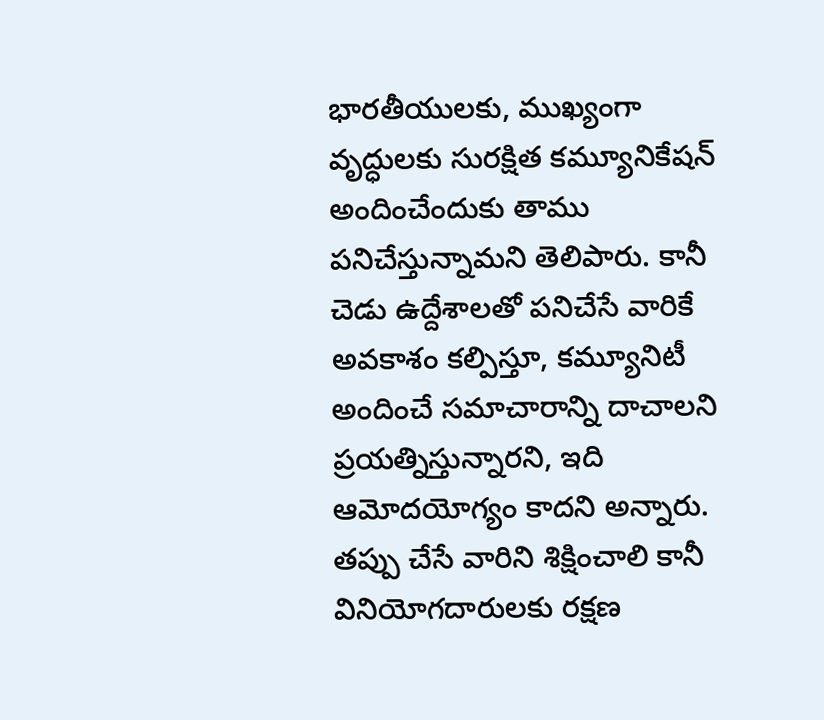భారతీయులకు, ముఖ్యంగా వృద్ధులకు సురక్షిత కమ్యూనికేషన్ అందించేందుకు తాము పనిచేస్తున్నామని తెలిపారు. కానీ చెడు ఉద్దేశాలతో పనిచేసే వారికే అవకాశం కల్పిస్తూ, కమ్యూనిటీ అందించే సమాచారాన్ని దాచాలని ప్రయత్నిస్తున్నారని, ఇది ఆమోదయోగ్యం కాదని అన్నారు. తప్పు చేసే వారిని శిక్షించాలి కానీ వినియోగదారులకు రక్షణ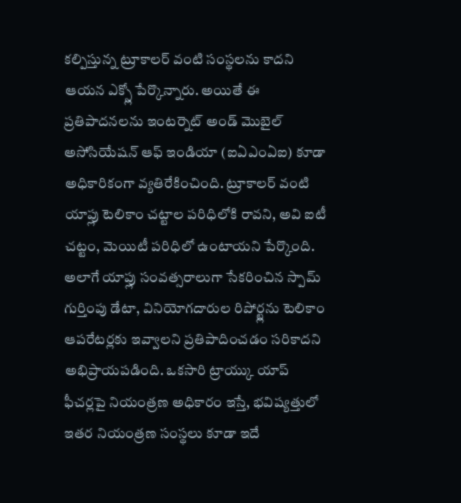కల్పిస్తున్న ట్రూకాలర్ వంటి సంస్థలను కాదని ఆయన ఎక్స్లో పేర్కొన్నారు. అయితే ఈ ప్రతిపాదనలను ఇంటర్నెట్ అండ్ మొబైల్ అసోసియేషన్ ఆఫ్ ఇండియా (ఐఏఎంఏఐ) కూడా అధికారికంగా వ్యతిరేకించింది. ట్రూకాలర్ వంటి యాప్లు టెలికాం చట్టాల పరిధిలోకి రావని, అవి ఐటీ చట్టం, మెయిటీ పరిధిలో ఉంటాయని పేర్కొంది. అలాగే యాప్లు సంవత్సరాలుగా సేకరించిన స్పామ్ గుర్తింపు డేటా, వినియోగదారుల రిపోర్ట్లను టెలికాం ఆపరేటర్లకు ఇవ్వాలని ప్రతిపాదించడం సరికాదని అభిప్రాయపడింది. ఒకసారి ట్రాయ్కు యాప్ ఫీచర్లపై నియంత్రణ అధికారం ఇస్తే, భవిష్యత్తులో ఇతర నియంత్రణ సంస్థలు కూడా ఇదే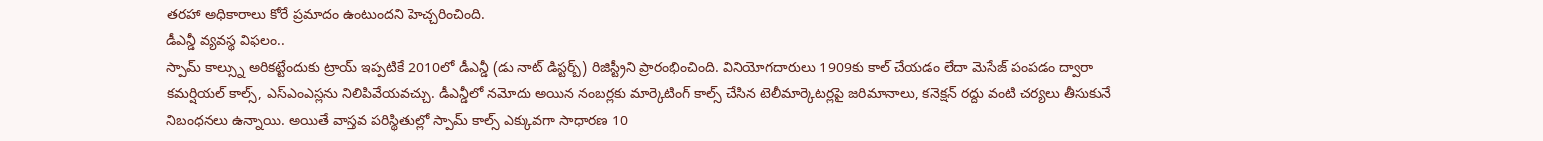తరహా అధికారాలు కోరే ప్రమాదం ఉంటుందని హెచ్చరించింది.
డీఎన్డీ వ్యవస్థ విఫలం..
స్పామ్ కాల్స్ను అరికట్టేందుకు ట్రాయ్ ఇప్పటికే 2010లో డీఎన్డీ (డు నాట్ డిస్టర్బ్) రిజిస్ట్రీని ప్రారంభించింది. వినియోగదారులు 1909కు కాల్ చేయడం లేదా మెసేజ్ పంపడం ద్వారా కమర్షియల్ కాల్స్, ఎస్ఎంఎస్లను నిలిపివేయవచ్చు. డీఎన్డీలో నమోదు అయిన నంబర్లకు మార్కెటింగ్ కాల్స్ చేసిన టెలీమార్కెటర్లపై జరిమానాలు, కనెక్షన్ రద్దు వంటి చర్యలు తీసుకునే నిబంధనలు ఉన్నాయి. అయితే వాస్తవ పరిస్థితుల్లో స్పామ్ కాల్స్ ఎక్కువగా సాధారణ 10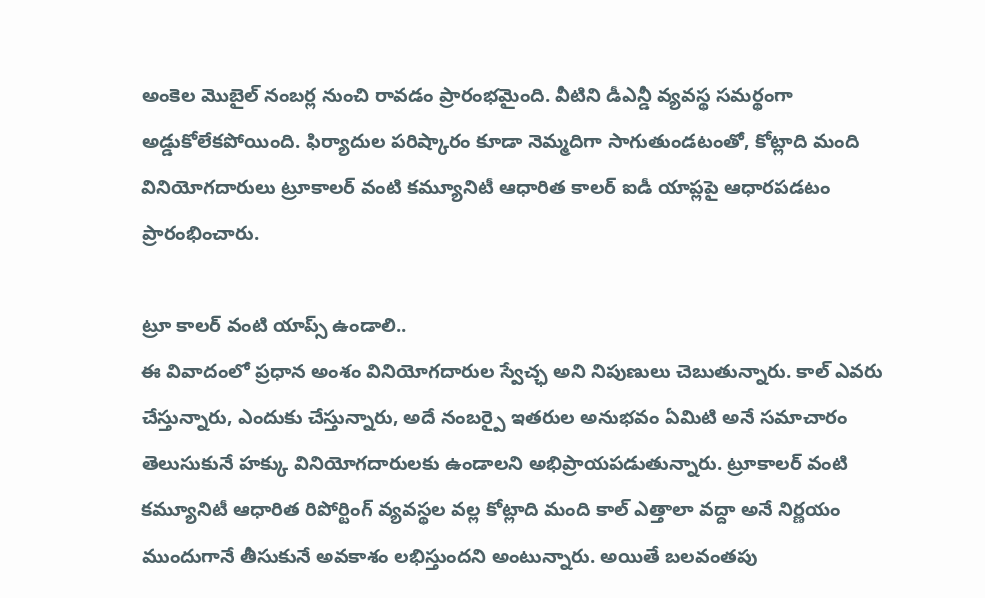అంకెల మొబైల్ నంబర్ల నుంచి రావడం ప్రారంభమైంది. వీటిని డీఎన్డీ వ్యవస్థ సమర్థంగా అడ్డుకోలేకపోయింది. ఫిర్యాదుల పరిష్కారం కూడా నెమ్మదిగా సాగుతుండటంతో, కోట్లాది మంది వినియోగదారులు ట్రూకాలర్ వంటి కమ్యూనిటీ ఆధారిత కాలర్ ఐడీ యాప్లపై ఆధారపడటం ప్రారంభించారు.

ట్రూ కాలర్ వంటి యాప్స్ ఉండాలి..
ఈ వివాదంలో ప్రధాన అంశం వినియోగదారుల స్వేచ్ఛ అని నిపుణులు చెబుతున్నారు. కాల్ ఎవరు చేస్తున్నారు, ఎందుకు చేస్తున్నారు, అదే నంబర్పై ఇతరుల అనుభవం ఏమిటి అనే సమాచారం తెలుసుకునే హక్కు వినియోగదారులకు ఉండాలని అభిప్రాయపడుతున్నారు. ట్రూకాలర్ వంటి కమ్యూనిటీ ఆధారిత రిపోర్టింగ్ వ్యవస్థల వల్ల కోట్లాది మంది కాల్ ఎత్తాలా వద్దా అనే నిర్ణయం ముందుగానే తీసుకునే అవకాశం లభిస్తుందని అంటున్నారు. అయితే బలవంతపు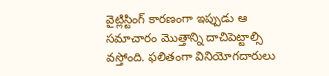వైట్లిస్టింగ్ కారణంగా ఇప్పుడు ఆ సమాచారం మొత్తాన్ని దాచిపెట్టాల్సి వస్తోంది. ఫలితంగా వినియోగదారులు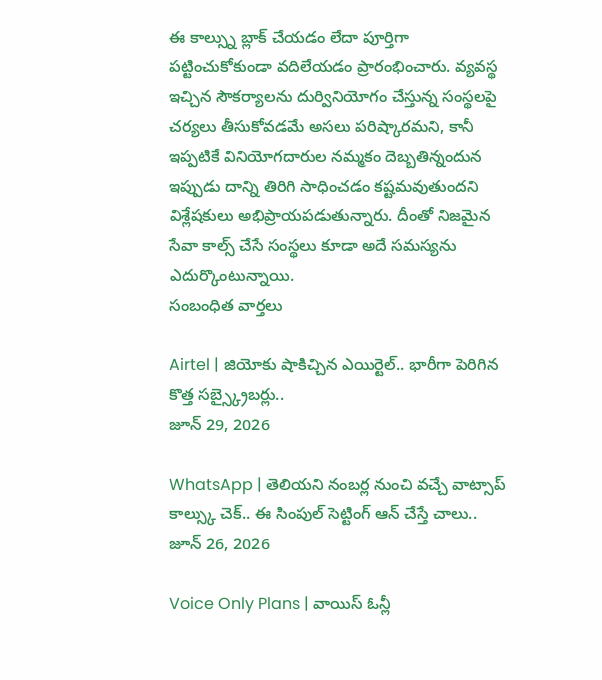ఈ కాల్స్ను బ్లాక్ చేయడం లేదా పూర్తిగా పట్టించుకోకుండా వదిలేయడం ప్రారంభించారు. వ్యవస్థ ఇచ్చిన సౌకర్యాలను దుర్వినియోగం చేస్తున్న సంస్థలపై చర్యలు తీసుకోవడమే అసలు పరిష్కారమని, కానీ ఇప్పటికే వినియోగదారుల నమ్మకం దెబ్బతిన్నందున ఇప్పుడు దాన్ని తిరిగి సాధించడం కష్టమవుతుందని విశ్లేషకులు అభిప్రాయపడుతున్నారు. దీంతో నిజమైన సేవా కాల్స్ చేసే సంస్థలు కూడా అదే సమస్యను ఎదుర్కొంటున్నాయి.
సంబంధిత వార్తలు

Airtel | జియోకు షాకిచ్చిన ఎయిర్టెల్.. భారీగా పెరిగిన కొత్త సబ్స్క్రైబర్లు..
జూన్ 29, 2026

WhatsApp | తెలియని నంబర్ల నుంచి వచ్చే వాట్సాప్ కాల్స్కు చెక్.. ఈ సింపుల్ సెట్టింగ్ ఆన్ చేస్తే చాలు..
జూన్ 26, 2026

Voice Only Plans | వాయిస్ ఓన్లీ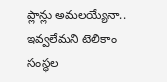ప్లాన్లు అమలయ్యేనా.. ఇవ్వలేమని టెలికాం సంస్థల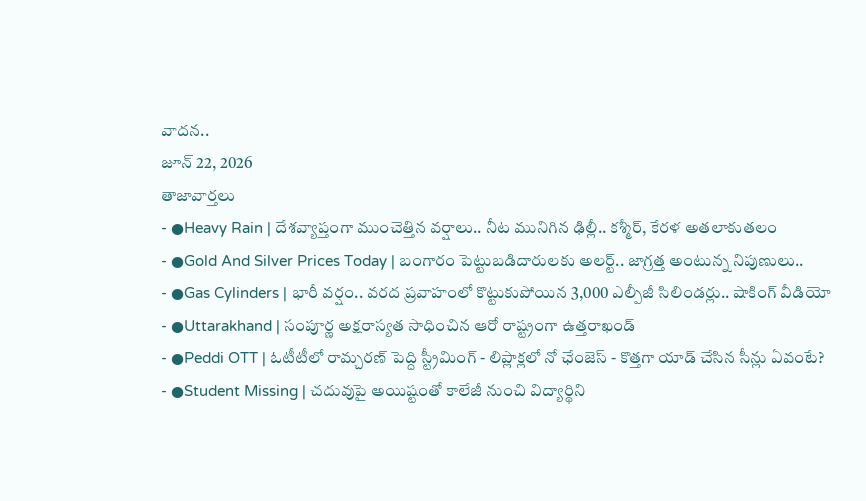వాదన..
జూన్ 22, 2026
తాజావార్తలు
- ●Heavy Rain | దేశవ్యాప్తంగా ముంచెత్తిన వర్షాలు.. నీట మునిగిన ఢిల్లీ.. కశ్మీర్, కేరళ అతలాకుతలం
- ●Gold And Silver Prices Today | బంగారం పెట్టుబడిదారులకు అలర్ట్.. జాగ్రత్త అంటున్న నిపుణులు..
- ●Gas Cylinders | భారీ వర్షం.. వరద ప్రవాహంలో కొట్టుకుపోయిన 3,000 ఎల్పీజీ సిలిండర్లు.. షాకింగ్ వీడియో
- ●Uttarakhand | సంపూర్ణ అక్షరాస్యత సాధించిన ఆరో రాష్ట్రంగా ఉత్తరాఖండ్
- ●Peddi OTT | ఓటీటీలో రామ్చరణ్ పెద్ది స్ట్రీమింగ్ - లిప్లాక్లలో నో ఛేంజెస్ - కొత్తగా యాడ్ చేసిన సీన్లు ఏవంటే?
- ●Student Missing | చదువుపై అయిష్టంతో కాలేజీ నుంచి విద్యార్థిని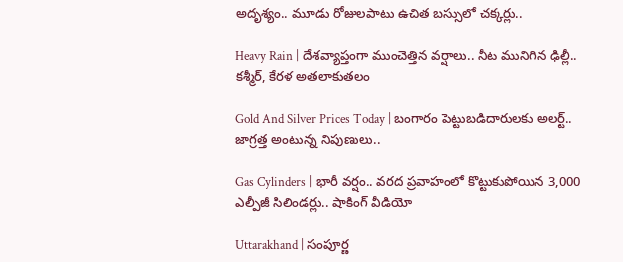అదృశ్యం.. మూడు రోజులపాటు ఉచిత బస్సులో చక్కర్లు..

Heavy Rain | దేశవ్యాప్తంగా ముంచెత్తిన వర్షాలు.. నీట మునిగిన ఢిల్లీ.. కశ్మీర్, కేరళ అతలాకుతలం

Gold And Silver Prices Today | బంగారం పెట్టుబడిదారులకు అలర్ట్.. జాగ్రత్త అంటున్న నిపుణులు..

Gas Cylinders | భారీ వర్షం.. వరద ప్రవాహంలో కొట్టుకుపోయిన 3,000 ఎల్పీజీ సిలిండర్లు.. షాకింగ్ వీడియో

Uttarakhand | సంపూర్ణ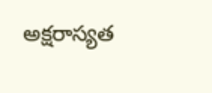అక్షరాస్యత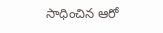సాధించిన ఆరో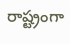రాష్ట్రంగా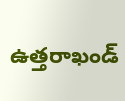ఉత్తరాఖండ్